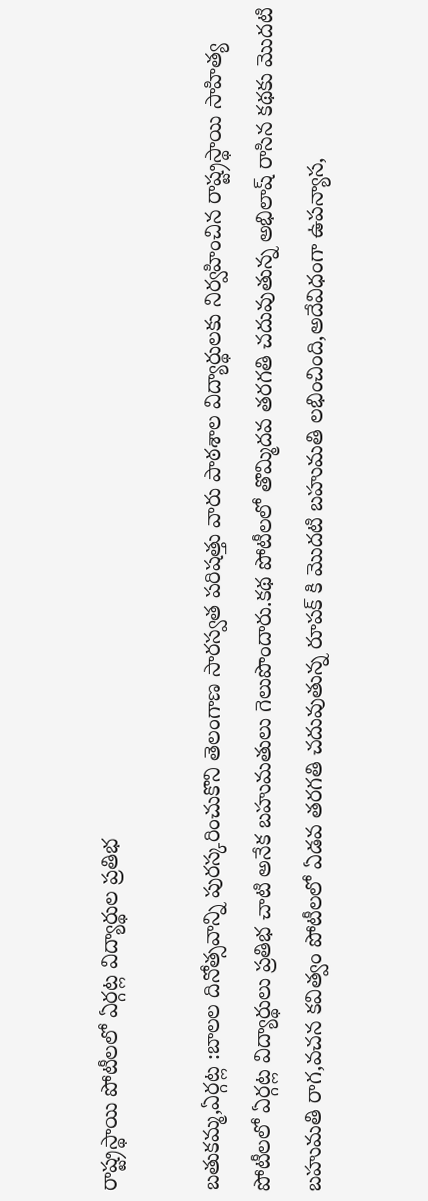రాష్ట్రస్థాయి పోటీలలో ఏర్గట్ల విద్యార్థుల ప్రతిభ

బతుకమ్మ,ఏర్గట్ల :బాలల దినోత్సవాన్ని పురస్కరించుకొని తెలంగాణ సారస్వత పరిషత్తు వారు పాఠశాల విద్యార్థులకు నిర్వహించిన రాష్ట్రస్థాయి సాహిత్య పోటీలలో ఏర్గట్ల విద్యార్థులు ప్రతిభ చాటి అనేక బహుమతులు గెలుపొందారు.కథ పోటీలలో తొమ్మిదవ తరగతి చదువుతున్న అభిలాష్ రాసిన కథకు మొదటి బహుమతి రాగ,వచన కవిత్వం పోటీలలో ఏడవ తరగతి చదువుతున్న రూపక్ కి మొదటి బహుమతి లభించింది,అదేవిధంగా ఉపన్యాస,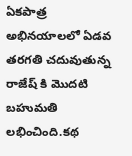ఏకపాత్ర అభినయాలలో ఏడవ తరగతి చదువుతున్న రాజేష్ కి మొదటి బహుమతి లభించింది.కథ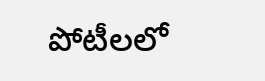పోటీలలో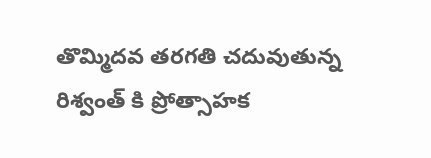తొమ్మిదవ తరగతి చదువుతున్న రిశ్వంత్ కి ప్రోత్సాహక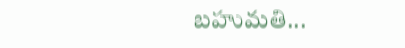బహుమతి...